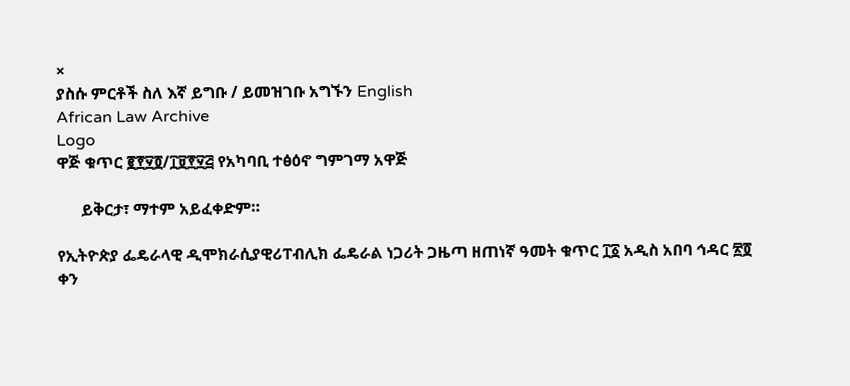×
ያስሱ ምርቶች ስለ እኛ ይግቡ / ይመዝገቡ አግኙን English
African Law Archive
Logo
ዋጅ ቁጥር ፪፻፶፬/፲፱፻፶፭ የአካባቢ ተፅዕኖ ግምገማ አዋጅ

      ይቅርታ፣ ማተም አይፈቀድም።

የኢትዮጵያ ፌዴራላዊ ዲሞክራሲያዊሪፐብሊክ ፌዴራል ነጋሪት ጋዜጣ ዘጠነኛ ዓመት ቁጥር ፲፩ አዲስ አበባ ኅዳር ፳፬ ቀን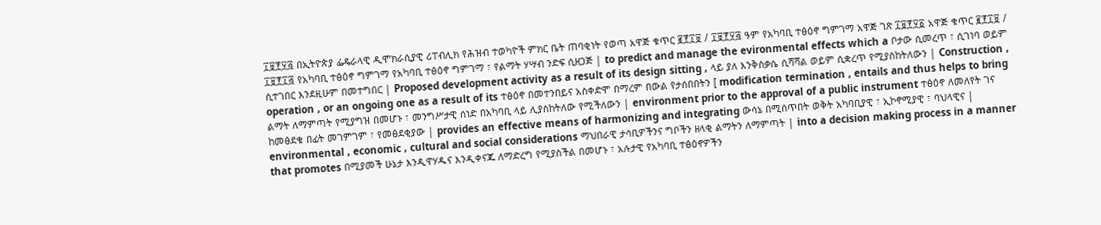፲፱፻፶፭ በኢትዮጵያ ፌዴራላዊ ዲሞክራሲያዊ ሪፐብሊክ የሕዝብ ተወካዮች ምክር ቤት ጠባቂነት የወጣ አዋጅ ቁጥር ፪፻፲፱ / ፲፱፻፶፭ ዓም የአካባቢ ተፅዕኖ ግምገማ አዋጅ ገጽ ፲፱፻፶፩ አዋጅ ቁጥር ፪፻፲፱ / ፲፱፻፲፭ የአካባቢ ተፅዕኖ ግምገማ የአካባቢ ተፅዕኖ ግምገማ ፣ የልማት ሃሣብ ንድፍ ሲዘጋጅ | to predict and manage the evironmental effects which a ቦታው ሲመረጥ ፣ ሲገነባ ወይም ሲተገበር እንደዚሁም በመተግበር | Proposed development activity as a result of its design sitting , ላይ ያለ እንቅስቃሴ ሲሻሻል ወይም ሲቋረጥ የሚያስከትለውን | Construction , operation , or an ongoing one as a result of its ተፅዕኖ በመተንበይና አስቀድሞ በማረም በውል የታሰበበትን [ modification termination , entails and thus helps to bring ልማት ለማምጣት የሚያግዝ በመሆኑ ፣ መንግሥታዊ ሰነድ በአካባቢ ላይ ሊያስከትለው የሚችለውን | environment prior to the approval of a public instrument ተፅዕኖ ለመለየት ገና ከመፅደቁ በፊት መገምገም ፣ የመፅደቂያው | provides an effective means of harmonizing and integrating ውሳኔ በሚሰጥበት ወቅት አካባቢያዊ ፣ ኢኮኖሚያዊ ፣ ባህላዊና | environmental , economic , cultural and social considerations ማህበራዊ ታሳቢዎችንና ግቦችን ዘላቂ ልማትን ለማምጣት | into a decision making process in a manner that promotes በሚያመች ሁኔታ እንዲዋሃዱና እንዲቀናጁ ለማድረግ የሚያስችል በመሆኑ ፣ አሉታዊ የአካባቢ ተፅዕኖዎችን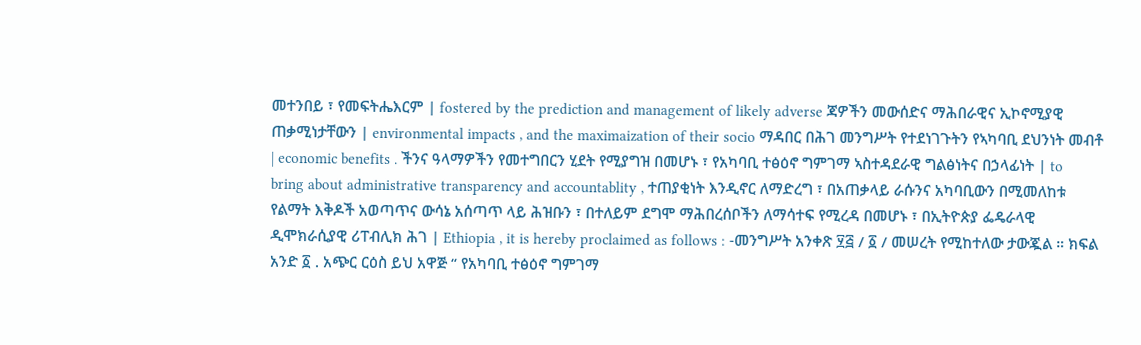መተንበይ ፣ የመፍትሔእርም | fostered by the prediction and management of likely adverse ጃዎችን መውሰድና ማሕበራዊና ኢኮኖሚያዊ ጠቃሚነታቸውን | environmental impacts , and the maximaization of their socio ማዳበር በሕገ መንግሥት የተደነገጉትን የኣካባቢ ደህንነት መብቶ | economic benefits . ችንና ዓላማዎችን የመተግበርን ሂደት የሚያግዝ በመሆኑ ፣ የአካባቢ ተፅዕኖ ግምገማ ኣስተዳደራዊ ግልፅነትና በኃላፊነት | to bring about administrative transparency and accountablity , ተጠያቂነት እንዲኖር ለማድረግ ፣ በአጠቃላይ ራሱንና አካባቢውን በሚመለከቱ የልማት እቅዶች አወጣጥና ውሳኔ አሰጣጥ ላይ ሕዝቡን ፣ በተለይም ደግሞ ማሕበረሰቦችን ለማሳተፍ የሚረዳ በመሆኑ ፣ በኢትዮጵያ ፌዴራላዊ ዲሞክራሲያዊ ሪፐብሊክ ሕገ | Ethiopia , it is hereby proclaimed as follows : -መንግሥት አንቀጽ ፶፭ / ፩ / መሠረት የሚከተለው ታውጇል ። ክፍል አንድ ፩ . አጭር ርዕስ ይህ አዋጅ “ የአካባቢ ተፅዕኖ ግምገማ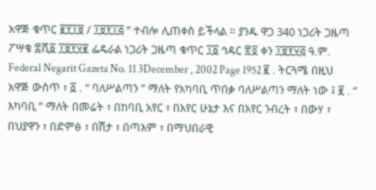አዋጅ ቁጥር ፪፻፲፱ / ፲፱፻፲፭ ” ተብሎ ሊጠቀስ ይችላል ። ያንዱ ዋጋ 340 ነጋሪት ጋዜጣ ፖሣቁ ፰ሺ፩ ፲፱፻፶፪ ፌዴራል ነጋሪት ጋዜጣ ቁጥር ፲፩ ኅዳር ፳፬ ቀን ፲፱፻፶፭ ዓ.ም. Federal Negarit Gazeta No. 11 3December , 2002 Page 1952 ፪ . ትርጓሜ በዚህ አዋጅ ውስጥ ፣ ፩ . “ ባለሥልጣን ” ማለት የአካባቢ ጥበቃ ባለሥልጣን ማለት ነው ፤ ፪ . “ እካባቢ ” ማለት በመሬት ፣ በከባቢ አየር ፣ በአየር ሁኔታ እና በአየር ንብረት ፣ በውሃ ፣ በህያዋን ፣ በድምፅ ፣ በሽታ ፣ በጣእም ፣ በማህበራዊ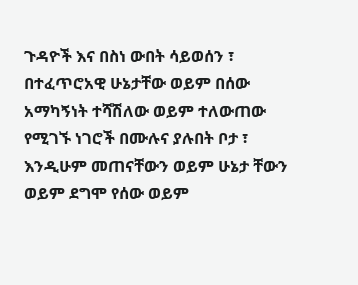ጉዳዮች እና በስነ ውበት ሳይወሰን ፣ በተፈጥሮአዊ ሁኔታቸው ወይም በሰው አማካኝነት ተሻሽለው ወይም ተለውጠው የሚገኙ ነገሮች በሙሉና ያሉበት ቦታ ፣ እንዲሁም መጠናቸውን ወይም ሁኔታ ቸውን ወይም ደግሞ የሰው ወይም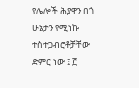የሌሎች ሕያዋን በጎ ሁኔታን የሚነኩ ተስተጋብሮቶቻቸው ድምር ነው ፤ ፫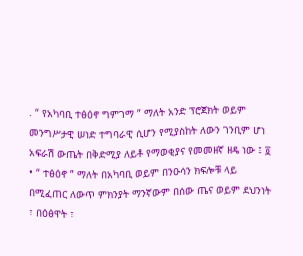. “ የአካባቢ ተፅዕኖ ግምገማ ” ማለት አንድ ፕሮጀክት ወይም መንግሥታዊ ሠነድ ተግባራዊ ሲሆን የሚያስከት ለውን ገንቢም ሆነ አፍራሽ ውጤት በቅድሚያ ለይቶ የማወቂያና የመመዘኛ ዘዴ ነው ፤ ፬ • “ ተፅዕኖ ” ማለት በአካባቢ ወይም በንዑሳን ክፍሎቹ ላይ በሚፈጠር ለውጥ ምክንያት ማንኛውም በሰው ጤና ወይም ደህንነት ፣ በዕፅዋት ፣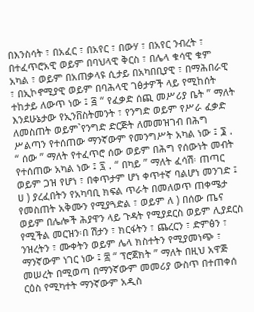በእንስሳት ፣ በአፈር ፣ በአየር ፣ በውሃ ፣ በአየር ንብረት ፣ በተፈጥሮአዊ ወይም በባህላዊ ቅርስ ፣ በሌላ ቁሳዊ ቁም አካል ፣ ወይም በአጠቃላዩ ሲታይ በአካበቢያዊ ፣ በማሕበራዊ ፣ በኢኮኖሚያዊ ወይም በባሕላዊ ገፅታዎች ላይ የሚከሰት ተከታይ ለውጥ ነው ፤ ፭ “ የፈቃድ ሰጪ መሥሪያ ቤት ” ማለት እንደሁኔታው የኢንቨስትመንት ፣ የንግድ ወይም የሥራ ፈቃድ ለመስጠት ወይም`የንግድ ድርጅት ለመመዝገብ በሕግ ሥልጣን የተሰጠው ማንኛውም የመንግሥት አካል ነው ፤ ፮ . “ ሰው ” ማለት የተፈጥሮ ሰው ወይም በሕግ የሰውነት መብት የተሰጠው አካል ነው ፤ ፯ . “ በካይ ” ማለት ፈሳሽ፡ ጠጣር ወይም ጋዝ የሆነ ፣ በቀጥታም ሆነ ቀጥተኛ ባልሆነ መንገድ ፤ ሀ ) ያረፈበትን የአካባቢ ክፍል ጥራት በመለወጥ ጠቀሜታ የመስጠት አቅሙን የሚያጓድል ፣ ወይም ለ ) በሰው ጤና ወይም በሌሎች ሕያዋን ላይ ጉዳት የሚያደርስ ወይም ሊያደርስ የሚችል መርዝን፡በ ሽታን ፣ ክርፋትን ፣ ጨረርን ፣ ድምፅን ፣ ንዝረትን ፣ ሙቀትን ወይም ሌላ ክስተትን የሚያመነጭ ፣ ማንኛውም ነገር ነው ፤ ፰ “ ፕሮጀክት ” ማለት በዚህ አዋጅ መሠረት በሚወጣ በማንኛውም መመሪያ ውስጥ በተጠቀሰ ርዕስ የሚካተት ማንኛውም አዲስ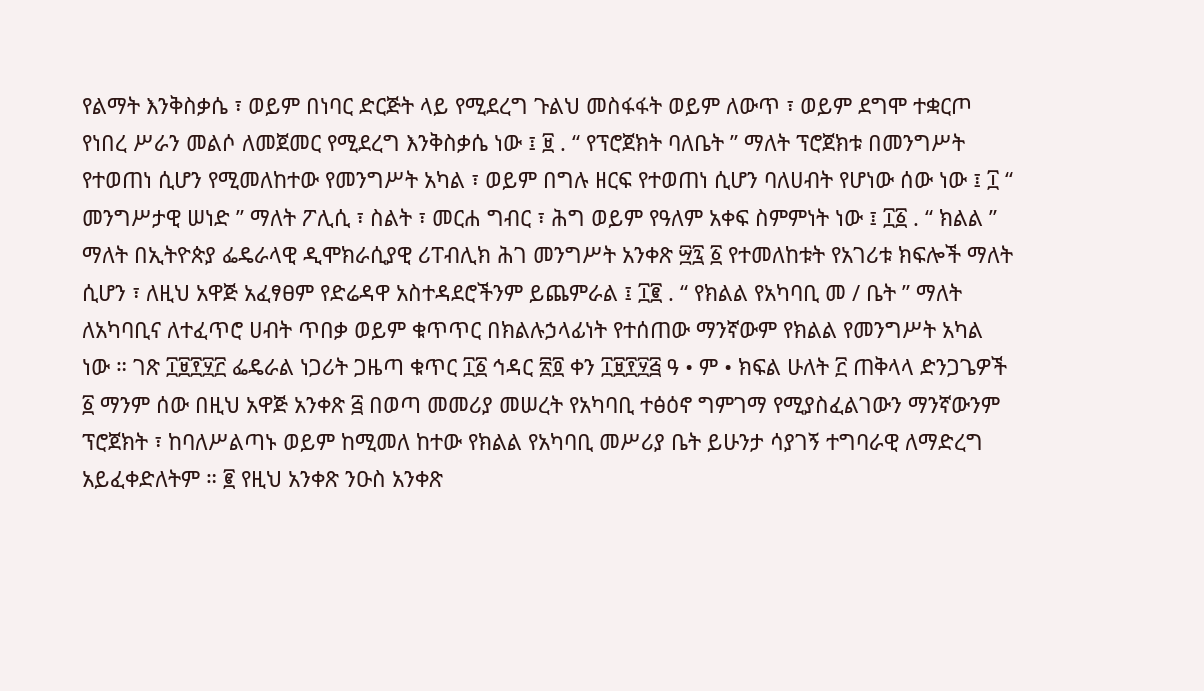የልማት እንቅስቃሴ ፣ ወይም በነባር ድርጅት ላይ የሚደረግ ጉልህ መስፋፋት ወይም ለውጥ ፣ ወይም ደግሞ ተቋርጦ የነበረ ሥራን መልሶ ለመጀመር የሚደረግ እንቅስቃሴ ነው ፤ ፱ . “ የፕሮጀክት ባለቤት ” ማለት ፕሮጀክቱ በመንግሥት የተወጠነ ሲሆን የሚመለከተው የመንግሥት አካል ፣ ወይም በግሉ ዘርፍ የተወጠነ ሲሆን ባለሀብት የሆነው ሰው ነው ፤ ፲ “ መንግሥታዊ ሠነድ ” ማለት ፖሊሲ ፣ ስልት ፣ መርሐ ግብር ፣ ሕግ ወይም የዓለም አቀፍ ስምምነት ነው ፤ ፲፩ . “ ክልል ” ማለት በኢትዮጵያ ፌዴራላዊ ዲሞክራሲያዊ ሪፐብሊክ ሕገ መንግሥት አንቀጽ ፵፯ ፩ የተመለከቱት የአገሪቱ ክፍሎች ማለት ሲሆን ፣ ለዚህ አዋጅ አፈፃፀም የድሬዳዋ አስተዳደሮችንም ይጨምራል ፤ ፲፪ . “ የክልል የአካባቢ መ / ቤት ” ማለት ለአካባቢና ለተፈጥሮ ሀብት ጥበቃ ወይም ቁጥጥር በክልሉኃላፊነት የተሰጠው ማንኛውም የክልል የመንግሥት አካል ነው ። ገጽ ፲፱፻፶፫ ፌዴራል ነጋሪት ጋዜጣ ቁጥር ፲፩ ኅዳር ፳፬ ቀን ፲፱፻፶፭ ዓ • ም • ክፍል ሁለት ፫ ጠቅላላ ድንጋጌዎች ፩ ማንም ሰው በዚህ አዋጅ አንቀጽ ፭ በወጣ መመሪያ መሠረት የአካባቢ ተፅዕኖ ግምገማ የሚያስፈልገውን ማንኛውንም ፕሮጀክት ፣ ከባለሥልጣኑ ወይም ከሚመለ ከተው የክልል የአካባቢ መሥሪያ ቤት ይሁንታ ሳያገኝ ተግባራዊ ለማድረግ አይፈቀድለትም ። ፪ የዚህ አንቀጽ ንዑስ አንቀጽ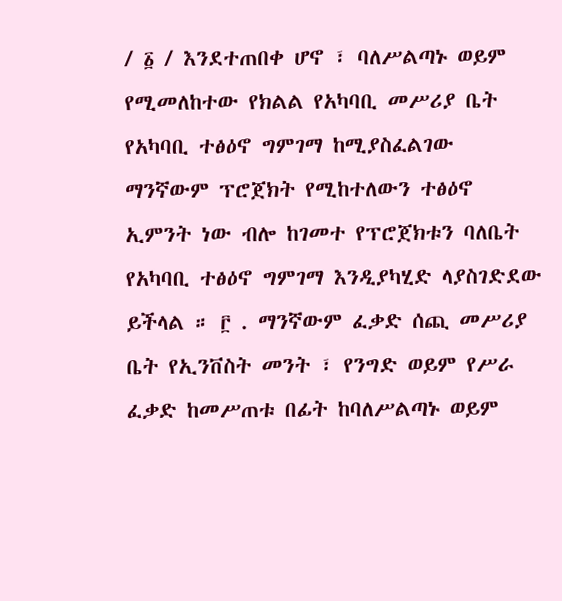/ ፩ / እንደተጠበቀ ሆኖ ፣ ባለሥልጣኑ ወይም የሚመለከተው የክልል የአካባቢ መሥሪያ ቤት የአካባቢ ተፅዕኖ ግምገማ ከሚያስፈልገው ማንኛውም ፕሮጀክት የሚከተለውን ተፅዕኖ ኢምንት ነው ብሎ ከገመተ የፕሮጀክቱን ባለቤት የአካባቢ ተፅዕኖ ግምገማ እንዲያካሂድ ላያስገድደው ይችላል ። ፫ . ማንኛውም ፈቃድ ሰጪ መሥሪያ ቤት የኢንቨስት መንት ፣ የንግድ ወይም የሥራ ፈቃድ ከመሥጠቱ በፊት ከባለሥልጣኑ ወይም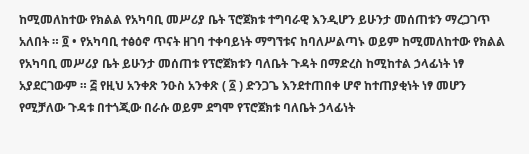ከሚመለከተው የክልል የአካባቢ መሥሪያ ቤት ፕሮጀክቱ ተግባራዊ እንዲሆን ይሁንታ መሰጠቱን ማረጋገጥ አለበት ። ፬ • የአካባቢ ተፅዕኖ ጥናት ዘገባ ተቀባይነት ማግኘቱና ከባለሥልጣኑ ወይም ከሚመለከተው የክልል የአካባቢ መሥሪያ ቤት ይሁንታ መሰጠቱ የፕሮጀክቱን ባለቤት ጉዳት በማድረስ ከሚከተል ኃላፊነት ነፃ አያደርገውም ። ፭ የዚህ አንቀጽ ንዑስ አንቀጽ ( ፩ ) ድንጋጌ እንደተጠበቀ ሆኖ ከተጠያቂነት ነፃ መሆን የሚቻለው ጉዳቱ በተጎጂው በራሱ ወይም ደግሞ የፕሮጀክቱ ባለቤት ኃላፊነት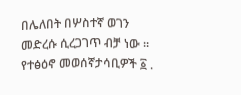በሌለበት በሦስተኛ ወገን መድረሱ ሲረጋገጥ ብቻ ነው ። የተፅዕኖ መወሰኛታሳቢዎች ፩ .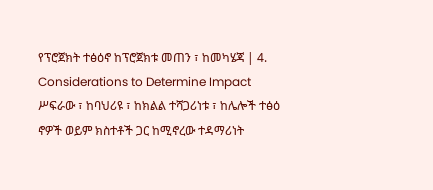የፕሮጀክት ተፅዕኖ ከፕሮጀክቱ መጠን ፣ ከመካሄጃ | 4. Considerations to Determine Impact ሥፍራው ፣ ከባህሪዩ ፣ ከክልል ተሻጋሪነቱ ፣ ከሌሎች ተፅዕ ኖዎች ወይም ክስተቶች ጋር ከሚኖረው ተዳማሪነት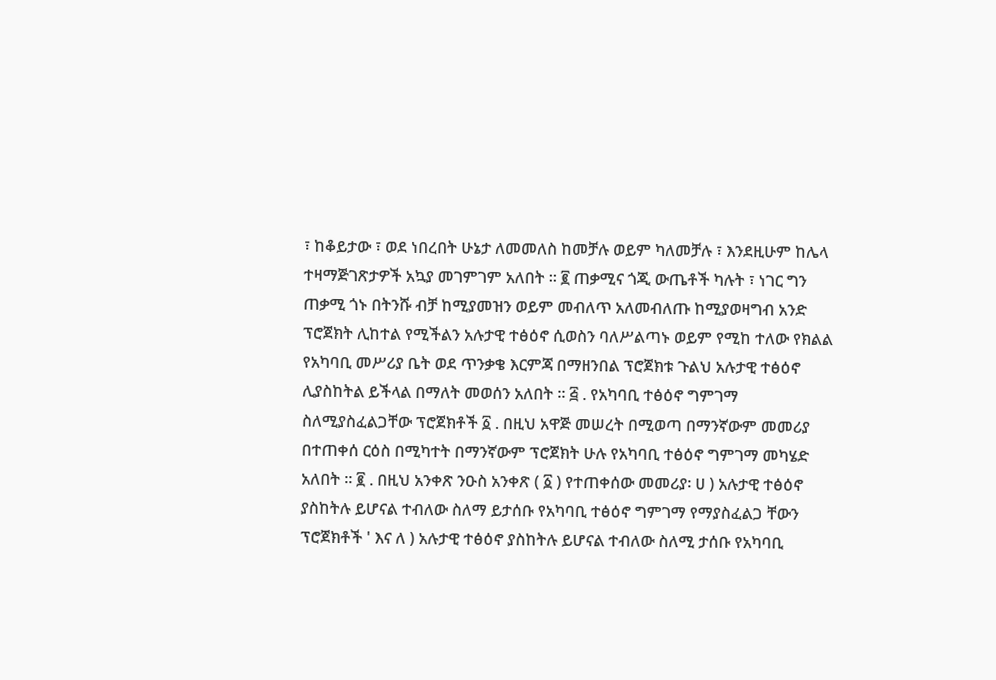፣ ከቆይታው ፣ ወደ ነበረበት ሁኔታ ለመመለስ ከመቻሉ ወይም ካለመቻሉ ፣ እንደዚሁም ከሌላ ተዛማጅገጽታዎች አኳያ መገምገም አለበት ። ፪ ጠቃሚና ጎጂ ውጤቶች ካሉት ፣ ነገር ግን ጠቃሚ ጎኑ በትንሹ ብቻ ከሚያመዝን ወይም መብለጥ አለመብለጡ ከሚያወዛግብ አንድ ፕሮጀክት ሊከተል የሚችልን አሉታዊ ተፅዕኖ ሲወስን ባለሥልጣኑ ወይም የሚከ ተለው የክልል የአካባቢ መሥሪያ ቤት ወደ ጥንቃቄ እርምጃ በማዘንበል ፕሮጀክቱ ጉልህ አሉታዊ ተፅዕኖ ሊያስከትል ይችላል በማለት መወሰን አለበት ። ፭ . የአካባቢ ተፅዕኖ ግምገማ ስለሚያስፈልጋቸው ፕሮጀክቶች ፩ . በዚህ አዋጅ መሠረት በሚወጣ በማንኛውም መመሪያ በተጠቀሰ ርዕስ በሚካተት በማንኛውም ፕሮጀክት ሁሉ የአካባቢ ተፅዕኖ ግምገማ መካሄድ አለበት ። ፪ . በዚህ አንቀጽ ንዑስ አንቀጽ ( ፩ ) የተጠቀሰው መመሪያ፡ ሀ ) አሉታዊ ተፅዕኖ ያስከትሉ ይሆናል ተብለው ስለማ ይታሰቡ የአካባቢ ተፅዕኖ ግምገማ የማያስፈልጋ ቸውን ፕሮጀክቶች ' እና ለ ) አሉታዊ ተፅዕኖ ያስከትሉ ይሆናል ተብለው ስለሚ ታሰቡ የአካባቢ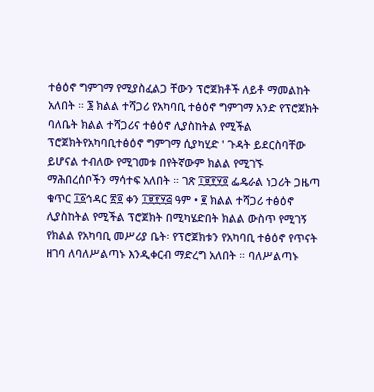ተፅዕኖ ግምገማ የሚያስፈልጋ ቸውን ፕሮጀክቶች ለይቶ ማመልከት አለበት ። ፮ ክልል ተሻጋሪ የአካባቢ ተፅዕኖ ግምገማ አንድ የፕሮጀክት ባለቤት ክልል ተሻጋሪና ተፅዕኖ ሊያስከትል የሚችል ፕሮጀክትየአካባቢተፅዕኖ ግምገማ ሲያካሂድ ' ጉዳት ይደርስባቸው ይሆናል ተብለው የሚገመቱ በየትኛውም ክልል የሚገኙ ማሕበረሰቦችን ማሳተፍ አለበት ። ገጽ ፲፱፻፶፬ ፌዴራል ነጋሪት ጋዜጣ ቁጥር ፲፩ኅዳር ፳፬ ቀን ፲፱፻፶፭ ዓም • ፪ ክልል ተሻጋሪ ተፅዕኖ ሊያስከትል የሚችል ፕሮጀክት በሚካሄድበት ክልል ውስጥ የሚገኝ የክልል የአካባቢ መሥሪያ ቤት፡ የፕሮጀክቱን የአካባቢ ተፅዕኖ የጥናት ዘገባ ለባለሥልጣኑ እንዲቀርብ ማድረግ አለበት ። ባለሥልጣኑ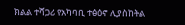ክልል ተሻጋሪ የአካባቢ ተፅዕኖ ሊያስከትል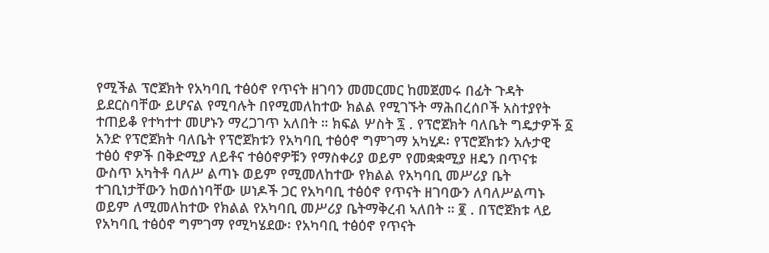የሚችል ፕሮጀክት የአካባቢ ተፅዕኖ የጥናት ዘገባን መመርመር ከመጀመሩ በፊት ጉዳት ይደርስባቸው ይሆናል የሚባሉት በየሚመለከተው ክልል የሚገኙት ማሕበረሰቦች አስተያየት ተጠይቆ የተካተተ መሆኑን ማረጋገጥ አለበት ። ክፍል ሦስት ፯ . የፕሮጀክት ባለቤት ግዴታዎች ፩ አንድ የፕሮጀክት ባለቤት የፕሮጀክቱን የአካባቢ ተፅዕኖ ግምገማ አካሂዶ፡ የፕሮጀክቱን አሉታዊ ተፅዕ ኖዎች በቅድሚያ ለይቶና ተፅዕኖዎቹን የማስቀሪያ ወይም የመቋቋሚያ ዘዴን በጥናቱ ውስጥ አካትቶ ባለሥ ልጣኑ ወይም የሚመለከተው የክልል የአካባቢ መሥሪያ ቤት ተገቢነታቸውን ከወሰነባቸው ሠነዶች ጋር የአካባቢ ተፅዕኖ የጥናት ዘገባውን ለባለሥልጣኑ ወይም ለሚመለከተው የክልል የአካባቢ መሥሪያ ቤትማቅረብ ኣለበት ። ፪ . በፕሮጀክቱ ላይ የአካባቢ ተፅዕኖ ግምገማ የሚካሄደው፡ የአካባቢ ተፅዕኖ የጥናት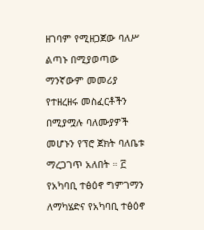ዘገባም የሚዘጋጀው ባለሥ ልጣኑ በሚያወጣው ማንኛውም መመሪያ የተዘረዘሩ መስፈርቶችን በሚያሟሉ ባለሙያዎች መሆኑን የፕሮ ጀክት ባለቤቱ ማረጋገጥ አለበት ። ፫ የአካባቢ ተፅዕኖ ግምገማን ለማካሄድና የአካባቢ ተፅዕኖ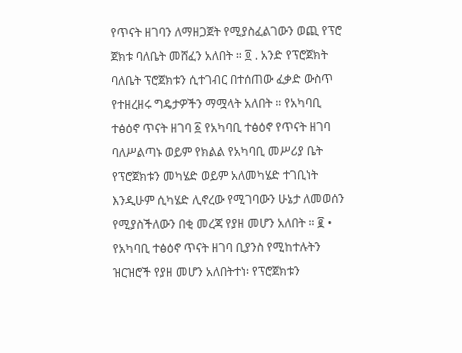የጥናት ዘገባን ለማዘጋጀት የሚያስፈልገውን ወጪ የፕሮ ጀክቱ ባለቤት መሸፈን አለበት ። ፬ . አንድ የፕሮጀክት ባለቤት ፕሮጀክቱን ሲተገብር በተሰጠው ፈቃድ ውስጥ የተዘረዘሩ ግዴታዎችን ማሟላት አለበት ። የአካባቢ ተፅዕኖ ጥናት ዘገባ ፩ የአካባቢ ተፅዕኖ የጥናት ዘገባ ባለሥልጣኑ ወይም የክልል የአካባቢ መሥሪያ ቤት የፕሮጀክቱን መካሄድ ወይም አለመካሄድ ተገቢነት እንዲሁም ሲካሄድ ሊኖረው የሚገባውን ሁኔታ ለመወሰን የሚያስችለውን በቂ መረጃ የያዘ መሆን አለበት ። ፪ • የአካባቢ ተፅዕኖ ጥናት ዘገባ ቢያንስ የሚከተሉትን ዝርዝሮች የያዘ መሆን አለበትተነ፡ የፕሮጀክቱን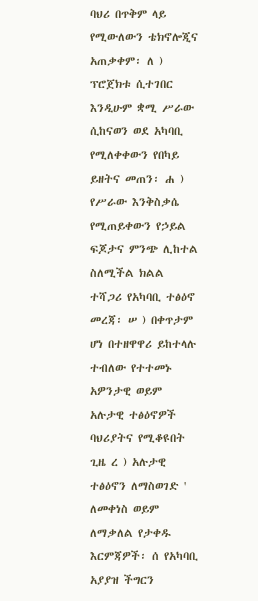ባህሪ በጥቅም ላይ የሚውለውን ቴክኖሎጂና አጠቃቀም፡ ለ ) ፕሮጀክቱ ሲተገበር እንዲሁም ቋሚ ሥራው ሲከናወን ወደ አካባቢ የሚለቀቀውን የበካይ ይዘትና መጠን፡ ሐ ) የሥራው እንቅስቃሴ የሚጠይቀውን የኃይል ፍጆታና ምንጭ ሊከተል ስለሚችል ክልል ተሻጋሪ የአካባቢ ተፅዕኖ መረጃ፡ ሠ ) በቀጥታም ሆነ በተዘዋዋሪ ይከተላሉ ተብለው የተተመኑ አዎንታዊ ወይም አሉታዊ ተፅዕኖዎች ባህሪያትና የሚቆዩበት ጊዜ ረ ) አሉታዊ ተፅዕኖን ለማስወገድ ' ለመቀነስ ወይም ለማቃለል የታቀዱ እርምጃዎች፡ ሰ የአካባቢ አያያዝ ችግርን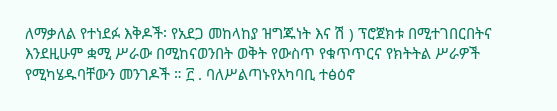ለማቃለል የተነደፉ እቅዶች፡ የአደጋ መከላከያ ዝግጁነት እና ሽ ) ፕሮጀክቱ በሚተገበርበትና እንደዚሁም ቋሚ ሥራው በሚከናወንበት ወቅት የውስጥ የቁጥጥርና የክትትል ሥራዎች የሚካሄዱባቸውን መንገዶች ። ፫ . ባለሥልጣኑየአካባቢ ተፅዕኖ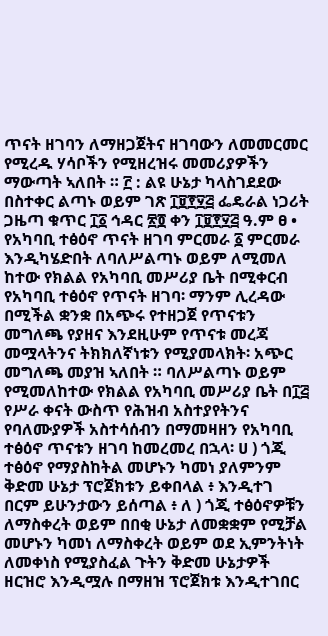ጥናት ዘገባን ለማዘጋጀትና ዘገባውን ለመመርመር የሚረዱ ሃሳቦችን የሚዘረዝሩ መመሪያዎችን ማውጣት ኣለበት ። ፫ : ልዩ ሁኔታ ካላስገደደው በስተቀር ልጣኑ ወይም ገጽ ፲፱፻፶፭ ፌዴራል ነጋሪት ጋዜጣ ቁጥር ፲፩ ኅዳር ፳፬ ቀን ፲፱፻፶፭ ዓ.ም ፀ • የአካባቢ ተፅዕኖ ጥናት ዘገባ ምርመራ ፩ ምርመራ እንዲካሄድበት ለባለሥልጣኑ ወይም ለሚመለ ከተው የክልል የአካባቢ መሥሪያ ቤት በሚቀርብ የአካባቢ ተፅዕኖ የጥናት ዘገባ፡ ማንም ሊረዳው በሚችል ቋንቋ በአጭሩ የተዘጋጀ የጥናቱን መግለጫ የያዘና እንደዚሁም የጥናቱ መረጃ መሟላትንና ትክክለኛነቱን የሚያመላክት፡ አጭር መግለጫ መያዝ ኣለበት ። ባለሥልጣኑ ወይም የሚመለከተው የክልል የአካባቢ መሥሪያ ቤት በ፲፭ የሥራ ቀናት ውስጥ የሕዝብ አስተያየትንና የባለሙያዎች አስተሳሰብን በማመዛዘን የአካባቢ ተፅዕኖ ጥናቱን ዘገባ ከመረመረ በኋላ፡ ሀ ) ጎጂ ተፅዕኖ የማያስከትል መሆኑን ካመነ ያለምንም ቅድመ ሁኔታ ፕሮጀክቱን ይቀበላል ፥ እንዲተገ በርም ይሁንታውን ይሰጣል ፥ ለ ) ጎጂ ተፅዕኖዎቹን ለማስቀረት ወይም በበቂ ሁኔታ ለመቋቋም የሚቻል መሆኑን ካመነ ለማስቀረት ወይም ወደ ኢምንትነት ለመቀነስ የሚያስፈል ጉትን ቅድመ ሁኔታዎች ዘርዝሮ እንዲሟሉ በማዘዝ ፕሮጀክቱ እንዲተገበር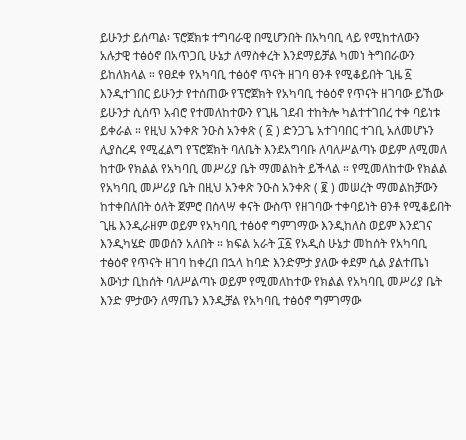ይሁንታ ይሰጣል፡ ፕሮጀክቱ ተግባራዊ በሚሆንበት በአካባቢ ላይ የሚከተለውን አሉታዊ ተፅዕኖ በአጥጋቢ ሁኔታ ለማስቀረት እንደማይቻል ካመነ ትግበራውን ይከለክላል ። የፀደቀ የአካባቢ ተፅዕኖ ጥናት ዘገባ ፀንቶ የሚቆይበት ጊዜ ፩ እንዲተገበር ይሁንታ የተሰጠው የፕሮጀክት የአካባቢ ተፅዕኖ የጥናት ዘገባው ይኸው ይሁንታ ሲሰጥ አብሮ የተመለከተውን የጊዜ ገደብ ተከትሎ ካልተተገበረ ተቀ ባይነቱ ይቀራል ። የዚህ አንቀጽ ንዑስ አንቀጽ ( ፩ ) ድንጋጌ አተገባበር ተገቢ አለመሆኑን ሊያስረዳ የሚፈልግ የፕሮጀክት ባለቤት እንደአግባቡ ለባለሥልጣኑ ወይም ለሚመለ ከተው የክልል የአካባቢ መሥሪያ ቤት ማመልከት ይችላል ። የሚመለከተው የክልል የአካባቢ መሥሪያ ቤት በዚህ አንቀጽ ንዑስ አንቀጽ ( ፪ ) መሠረት ማመልከቻውን ከተቀበለበት ዕለት ጀምሮ በሰላሣ ቀናት ውስጥ የዘገባው ተቀባይነት ፀንቶ የሚቆይበት ጊዜ እንዲራዘም ወይም የአካባቢ ተፅዕኖ ግምገማው እንዲከለስ ወይም እንደገና እንዲካሄድ መወሰን አለበት ። ክፍል አራት ፲፩ የአዲስ ሁኔታ መከሰት የአካባቢ ተፅዕኖ የጥናት ዘገባ ከቀረበ በኋላ ከባድ እንድምታ ያለው ቀደም ሲል ያልተጤነ እውነታ ቢከሰት ባለሥልጣኑ ወይም የሚመለከተው የክልል የአካባቢ መሥሪያ ቤት እንድ ምታውን ለማጤን እንዲቻል የአካባቢ ተፅዕኖ ግምገማው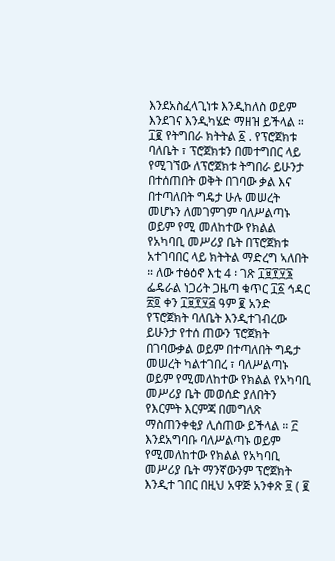እንደአስፈላጊነቱ እንዲከለስ ወይም እንደገና እንዲካሄድ ማዘዝ ይችላል ። ፲፪ የትግበራ ክትትል ፩ . የፕሮጀክቱ ባለቤት ፣ ፕሮጀክቱን በመተግበር ላይ የሚገኘው ለፕሮጀክቱ ትግበራ ይሁንታ በተሰጠበት ወቅት በገባው ቃል እና በተጣለበት ግዴታ ሁሉ መሠረት መሆኑን ለመገምገም ባለሥልጣኑ ወይም የሚ መለከተው የክልል የአካባቢ መሥሪያ ቤት በፕሮጀክቱ አተገባበር ላይ ክትትል ማድረግ ኣለበት ። ለው ተፅዕኖ እቲ 4 ፡ ገጽ ፲፱፻፶፮ ፌዴራል ነጋሪት ጋዜጣ ቁጥር ፲፩ ኅዳር ፳፬ ቀን ፲፱፻፶፭ ዓም ፪ አንድ የፕሮጀክት ባለቤት እንዲተገብረው ይሁንታ የተሰ ጠውን ፕሮጀክት በገባውቃል ወይም በተጣለበት ግዴታ መሠረት ካልተገበረ ፣ ባለሥልጣኑ ወይም የሚመለከተው የክልል የአካባቢ መሥሪያ ቤት መወሰድ ያለበትን የእርምት እርምጃ በመግለጽ ማስጠንቀቂያ ሊሰጠው ይችላል ። ፫ እንደአግባቡ ባለሥልጣኑ ወይም የሚመለከተው የክልል የአካባቢ መሥሪያ ቤት ማንኛውንም ፕሮጀክት እንዲተ ገበር በዚህ አዋጅ አንቀጽ ፱ ( ፪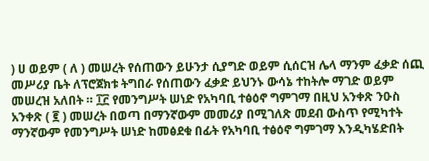) ሀ ወይም ( ለ ) መሠረት የሰጠውን ይሁንታ ሲያግድ ወይም ሲሰርዝ ሌላ ማንም ፈቃድ ሰጪ መሥሪያ ቤት ለፕሮጀክቱ ትግበራ የሰጠውን ፈቃድ ይህንኑ ውሳኔ ተከትሎ ማገድ ወይም መሠረዝ አለበት ። ፲፫ የመንግሥት ሠነድ የአካባቢ ተፅዕኖ ግምገማ በዚህ አንቀጽ ንዑስ አንቀጽ ( ፪ ) መሠረት በወጣ በማንኛውም መመሪያ በሚገለጽ መደብ ውስጥ የሚካተት ማንኛውም የመንግሥት ሠነድ ከመፅደቁ በፊት የአካባቢ ተፅዕኖ ግምገማ እንዲካሄድበት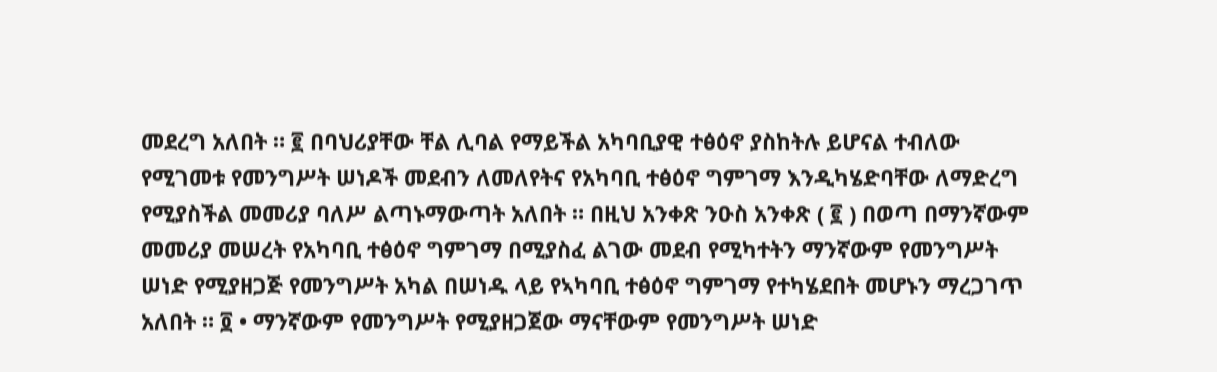መደረግ አለበት ። ፪ በባህሪያቸው ቸል ሊባል የማይችል አካባቢያዊ ተፅዕኖ ያስከትሉ ይሆናል ተብለው የሚገመቱ የመንግሥት ሠነዶች መደብን ለመለየትና የአካባቢ ተፅዕኖ ግምገማ እንዲካሄድባቸው ለማድረግ የሚያስችል መመሪያ ባለሥ ልጣኑማውጣት አለበት ። በዚህ አንቀጽ ንዑስ አንቀጽ ( ፪ ) በወጣ በማንኛውም መመሪያ መሠረት የአካባቢ ተፅዕኖ ግምገማ በሚያስፈ ልገው መደብ የሚካተትን ማንኛውም የመንግሥት ሠነድ የሚያዘጋጅ የመንግሥት አካል በሠነዱ ላይ የኣካባቢ ተፅዕኖ ግምገማ የተካሄደበት መሆኑን ማረጋገጥ አለበት ። ፬ • ማንኛውም የመንግሥት የሚያዘጋጀው ማናቸውም የመንግሥት ሠነድ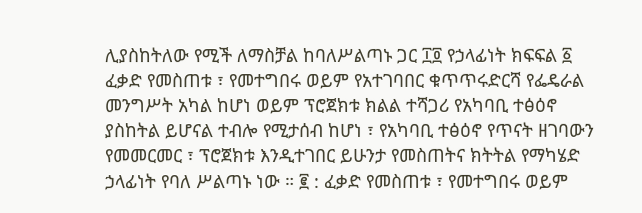ሊያስከትለው የሚች ለማስቻል ከባለሥልጣኑ ጋር ፲፬ የኃላፊነት ክፍፍል ፩ ፈቃድ የመስጠቱ ፣ የመተግበሩ ወይም የአተገባበር ቁጥጥሩድርሻ የፌዴራል መንግሥት አካል ከሆነ ወይም ፕሮጀክቱ ክልል ተሻጋሪ የአካባቢ ተፅዕኖ ያስከትል ይሆናል ተብሎ የሚታሰብ ከሆነ ፣ የአካባቢ ተፅዕኖ የጥናት ዘገባውን የመመርመር ፣ ፕሮጀክቱ እንዲተገበር ይሁንታ የመስጠትና ክትትል የማካሄድ ኃላፊነት የባለ ሥልጣኑ ነው ። ፪ : ፈቃድ የመስጠቱ ፣ የመተግበሩ ወይም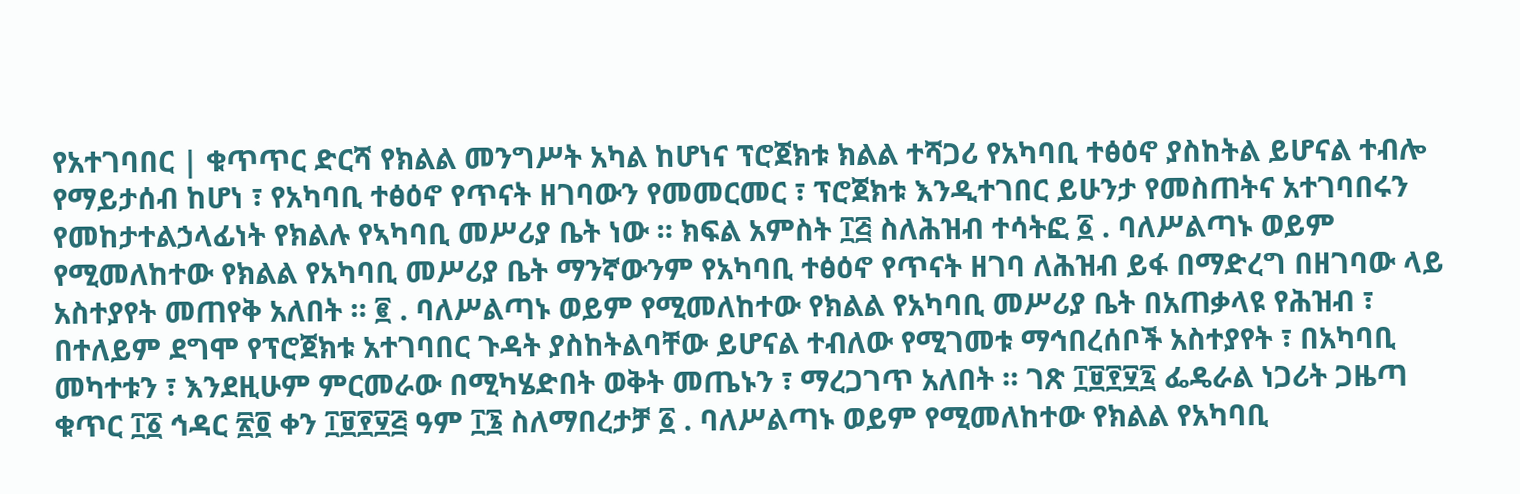የአተገባበር | ቁጥጥር ድርሻ የክልል መንግሥት አካል ከሆነና ፕሮጀክቱ ክልል ተሻጋሪ የአካባቢ ተፅዕኖ ያስከትል ይሆናል ተብሎ የማይታሰብ ከሆነ ፣ የአካባቢ ተፅዕኖ የጥናት ዘገባውን የመመርመር ፣ ፕሮጀክቱ እንዲተገበር ይሁንታ የመስጠትና አተገባበሩን የመከታተልኃላፊነት የክልሉ የኣካባቢ መሥሪያ ቤት ነው ። ክፍል አምስት ፲፭ ስለሕዝብ ተሳትፎ ፩ . ባለሥልጣኑ ወይም የሚመለከተው የክልል የአካባቢ መሥሪያ ቤት ማንኛውንም የአካባቢ ተፅዕኖ የጥናት ዘገባ ለሕዝብ ይፋ በማድረግ በዘገባው ላይ አስተያየት መጠየቅ አለበት ። ፪ . ባለሥልጣኑ ወይም የሚመለከተው የክልል የአካባቢ መሥሪያ ቤት በአጠቃላዩ የሕዝብ ፣ በተለይም ደግሞ የፕሮጀክቱ አተገባበር ጉዳት ያስከትልባቸው ይሆናል ተብለው የሚገመቱ ማኅበረሰቦች አስተያየት ፣ በአካባቢ መካተቱን ፣ እንደዚሁም ምርመራው በሚካሄድበት ወቅት መጤኑን ፣ ማረጋገጥ አለበት ። ገጽ ፲፱፻፶፯ ፌዴራል ነጋሪት ጋዜጣ ቁጥር ፲፩ ኅዳር ፳፬ ቀን ፲፱፻፶፭ ዓም ፲፮ ስለማበረታቻ ፩ . ባለሥልጣኑ ወይም የሚመለከተው የክልል የአካባቢ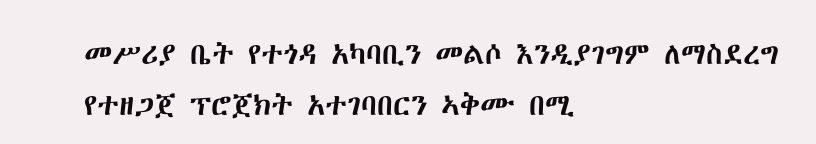መሥሪያ ቤት የተጎዳ አካባቢን መልሶ እንዲያገግም ለማስደረግ የተዘጋጀ ፕሮጀክት አተገባበርን ኣቅሙ በሚ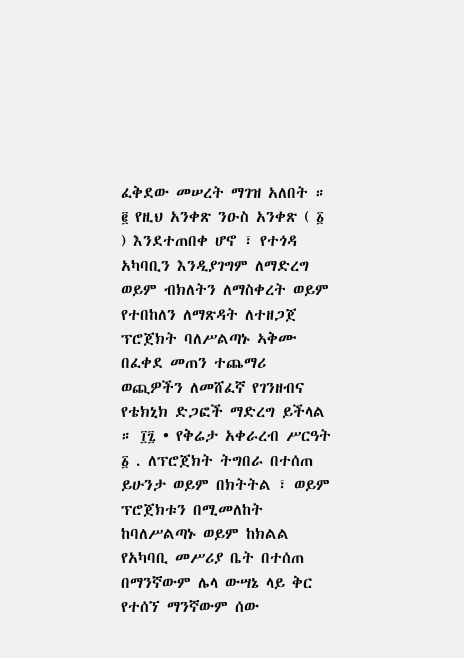ፈቅደው መሠረት ማገዝ አለበት ። ፪ የዚህ አንቀጽ ንዑስ አንቀጽ ( ፩ ) እንደተጠበቀ ሆኖ ፣ የተጎዳ አካባቢን እንዲያገግም ለማድረግ ወይም ብክለትን ለማስቀረት ወይም የተበከለን ለማጽዳት ለተዘጋጀ ፕሮጀክት ባለሥልጣኑ ኣቅሙ በፈቀደ መጠን ተጨማሪ ወጪዎችን ለመሸፈኛ የገንዘብና የቴክኒክ ድጋፎች ማድረግ ይችላል ። ፲፯ • የቅሬታ አቀራረብ ሥርዓት ፩ . ለፕሮጀክት ትግበራ በተሰጠ ይሁንታ ወይም በክትትል ፣ ወይም ፕሮጀክቱን በሚመለከት ከባለሥልጣኑ ወይም ከክልል የአካባቢ መሥሪያ ቤት በተሰጠ በማንኛውም ሌላ ውሣኔ ላይ ቅር የተሰኘ ማንኛውም ሰው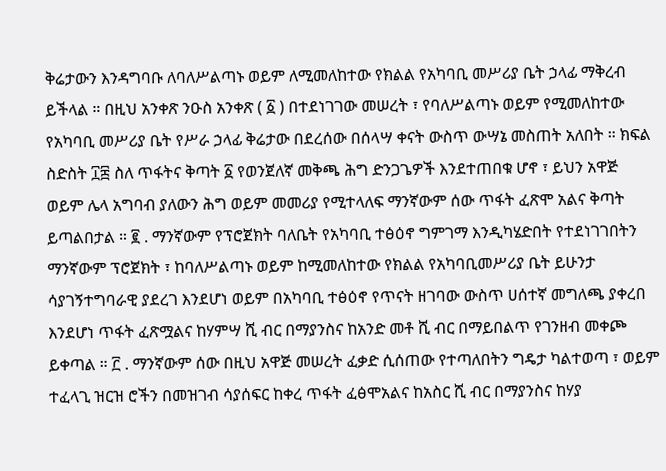ቅሬታውን እንዳግባቡ ለባለሥልጣኑ ወይም ለሚመለከተው የክልል የአካባቢ መሥሪያ ቤት ኃላፊ ማቅረብ ይችላል ። በዚህ አንቀጽ ንዑስ አንቀጽ ( ፩ ) በተደነገገው መሠረት ፣ የባለሥልጣኑ ወይም የሚመለከተው የአካባቢ መሥሪያ ቤት የሥራ ኃላፊ ቅሬታው በደረሰው በሰላሣ ቀናት ውስጥ ውሣኔ መስጠት አለበት ። ክፍል ስድስት ፲፰ ስለ ጥፋትና ቅጣት ፩ የወንጀለኛ መቅጫ ሕግ ድንጋጌዎች እንደተጠበቁ ሆኖ ፣ ይህን አዋጅ ወይም ሌላ አግባብ ያለውን ሕግ ወይም መመሪያ የሚተላለፍ ማንኛውም ሰው ጥፋት ፈጽሞ አልና ቅጣት ይጣልበታል ። ፪ . ማንኛውም የፕሮጀክት ባለቤት የአካባቢ ተፅዕኖ ግምገማ እንዲካሄድበት የተደነገገበትን ማንኛውም ፕሮጀክት ፣ ከባለሥልጣኑ ወይም ከሚመለከተው የክልል የአካባቢመሥሪያ ቤት ይሁንታ ሳያገኝተግባራዊ ያደረገ እንደሆነ ወይም በአካባቢ ተፅዕኖ የጥናት ዘገባው ውስጥ ሀሰተኛ መግለጫ ያቀረበ እንደሆነ ጥፋት ፈጽሟልና ከሃምሣ ሺ ብር በማያንስና ከአንድ መቶ ሺ ብር በማይበልጥ የገንዘብ መቀጮ ይቀጣል ። ፫ . ማንኛውም ሰው በዚህ አዋጅ መሠረት ፈቃድ ሲሰጠው የተጣለበትን ግዴታ ካልተወጣ ፣ ወይም ተፈላጊ ዝርዝ ሮችን በመዝገብ ሳያሰፍር ከቀረ ጥፋት ፈፅሞአልና ከአስር ሺ ብር በማያንስና ከሃያ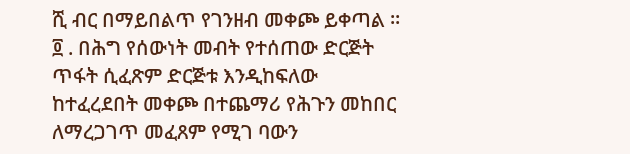ሺ ብር በማይበልጥ የገንዘብ መቀጮ ይቀጣል ። ፬ . በሕግ የሰውነት መብት የተሰጠው ድርጅት ጥፋት ሲፈጽም ድርጅቱ እንዲከፍለው ከተፈረደበት መቀጮ በተጨማሪ የሕጉን መከበር ለማረጋገጥ መፈጸም የሚገ ባውን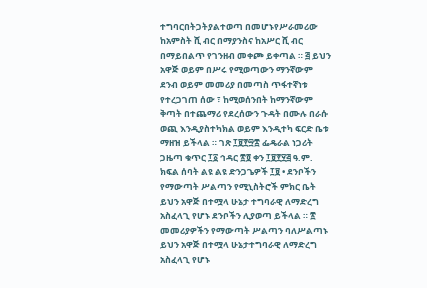ተግባርበትጋትያልተወጣ በመሆኑየሥራመሪው ከአምስት ሺ ብር በማያንስና ከአሥር ሺ ብር በማይበልጥ የገንዘብ መቀጮ ይቀጣል ። ፭ ይህን አዋጅ ወይም በሥሩ የሚወጣውን ማንኛውም ደንብ ወይም መመሪያ በመጣስ ጥፋተኛነቱ የተረጋገጠ ሰው ፣ ከሚወሰንበት ከማንኛውም ቅጣት በተጨማሪ የደረሰውን ጉዳት በሙሉ በራሱ ወጪ እንዲያስተካክል ወይም እንዲተካ ፍርድ ቤቱ ማዘዝ ይችላል ። ገጽ ፲፱፻፵፰ ፌዴራል ነጋሪት ጋዜጣ ቁጥር ፲፩ ኅዳር ፳፬ ቀን ፲፱፻፶፭ ዓ.ም. ክፍል ሰባት ልዩ ልዩ ድንጋጌዎች ፲፱ • ደንቦችን የማውጣት ሥልጣን የሚኒስትሮች ምክር ቤት ይህን አዋጅ በተሟላ ሁኔታ ተግባራዊ ለማድረግ አስፈላጊ የሆኑ ደንቦችን ሊያወጣ ይችላል ። ፳ መመሪያዎችን የማውጣት ሥልጣን ባለሥልጣኑ ይህን አዋጅ በተሟላ ሁኔታተግባራዊ ለማድረግ አስፈላጊ የሆኑ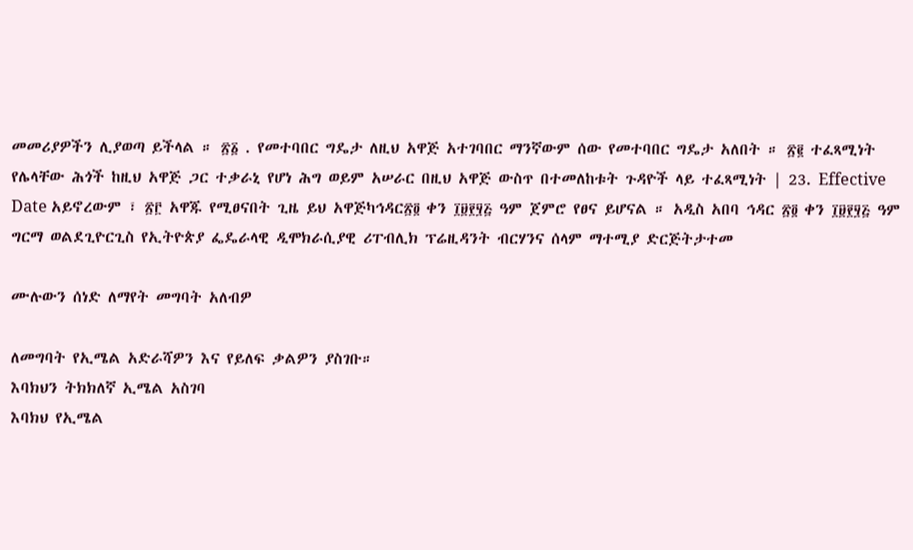መመሪያዎችን ሊያወጣ ይችላል ። ፳፩ . የመተባበር ግዴታ ለዚህ አዋጅ አተገባበር ማንኛውም ሰው የመተባበር ግዴታ አለበት ። ፳፪ ተፈጻሚነት የሌላቸው ሕጎች ከዚህ አዋጅ ጋር ተቃራኒ የሆነ ሕግ ወይም አሠራር በዚህ አዋጅ ውስጥ በተመለከቱት ጉዳዮች ላይ ተፈጻሚነት | 23. Effective Date አይኖረውም ፣ ፳፫ አዋጁ የሚፀናበት ጊዜ ይህ አዋጅካኅዳር፳፬ ቀን ፲፱፻፶፭ ዓም ጀምሮ የፀና ይሆናል ። አዲስ አበባ ኅዳር ፳፬ ቀን ፲፱፻፶፭ ዓም ግርማ ወልደጊዮርጊስ የኢትዮጵያ ፌዴራላዊ ዲሞክራሲያዊ ሪፐብሊክ ፕሬዚዳንት ብርሃንና ሰላም ማተሚያ ድርጅትታተመ

ሙሉውን ሰነድ ለማየት መግባት አለብዎ

ለመግባት የኢሜል አድራሻዎን እና የይለፍ ቃልዎን ያስገቡ።
እባክህን ትክክለኛ ኢሜል አስገባ
እባክህ የኢሜል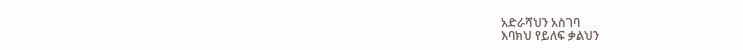አድራሻህን አስገባ
እባክህ የይለፍ ቃልህን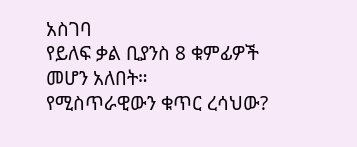አስገባ
የይለፍ ቃል ቢያንስ 8 ቁምፊዎች መሆን አለበት።
የሚስጥራዊውን ቁጥር ረሳህው?